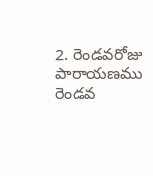2. రెండవరోజు పారాయణము
రెండవ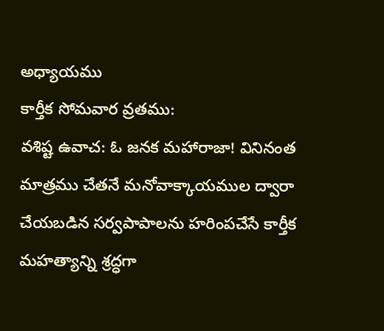అధ్యాయము
కార్తీక సోమవార వ్రతము:
వశిష్ట ఉవాచ: ఓ జనక మహారాజా! వినినంత
మాత్రము చేతనే మనోవాక్కాయముల ద్వారా
చేయబడిన సర్వపాపాలను హరింపచేసే కార్తీక
మహత్యాన్ని శ్రద్ధగా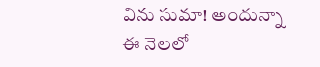విను సుమా! అందున్నా
ఈ నెలలో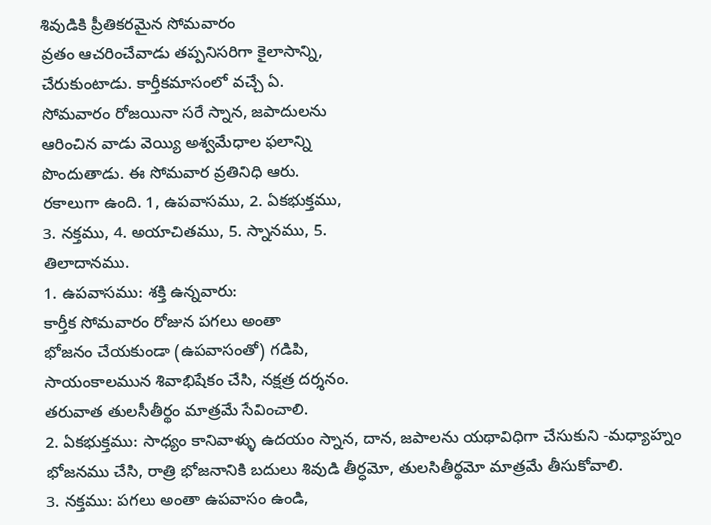శివుడికి ప్రీతికరమైన సోమవారం
వ్రతం ఆచరించేవాడు తప్పనిసరిగా కైలాసాన్ని,
చేరుకుంటాడు. కార్తీకమాసంలో వచ్చే ఏ.
సోమవారం రోజయినా సరే స్నాన, జపాదులను
ఆరించిన వాడు వెయ్యి అశ్వమేధాల ఫలాన్ని
పొందుతాడు. ఈ సోమవార వ్రతినిధి ఆరు.
రకాలుగా ఉంది. 1, ఉపవాసము, 2. ఏకభుక్తము,
3. నక్తము, 4. అయాచితము, 5. స్నానము, 5.
తిలాదానము.
1. ఉపవాసము: శక్తి ఉన్నవారు:
కార్తీక సోమవారం రోజున పగలు అంతా
భోజనం చేయకుండా (ఉపవాసంతో) గడిపి,
సాయంకాలమున శివాభిషేకం చేసి, నక్షత్ర దర్శనం.
తరువాత తులసీతీర్థం మాత్రమే సేవించాలి.
2. ఏకభుక్తము: సాధ్యం కానివాళ్ళు ఉదయం స్నాన, దాన, జపాలను యథావిధిగా చేసుకుని -మధ్యాహ్నం భోజనము చేసి, రాత్రి భోజనానికి బదులు శివుడి తీర్ధమో, తులసితీర్థమో మాత్రమే తీసుకోవాలి.
3. నక్తము: పగలు అంతా ఉపవాసం ఉండి,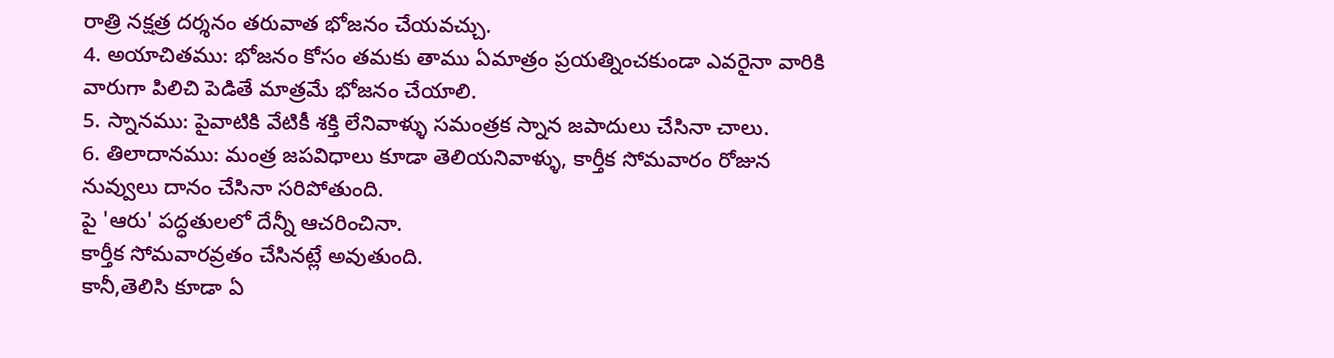రాత్రి నక్షత్ర దర్శనం తరువాత భోజనం చేయవచ్చు.
4. అయాచితము: భోజనం కోసం తమకు తాము ఏమాత్రం ప్రయత్నించకుండా ఎవరైనా వారికి వారుగా పిలిచి పెడితే మాత్రమే భోజనం చేయాలి.
5. స్నానము: పైవాటికి వేటికీ శక్తి లేనివాళ్ళు సమంత్రక స్నాన జపాదులు చేసినా చాలు.
6. తిలాదానము: మంత్ర జపవిధాలు కూడా తెలియనివాళ్ళు, కార్తీక సోమవారం రోజున నువ్వులు దానం చేసినా సరిపోతుంది.
పై 'ఆరు' పద్ధతులలో దేన్నీ ఆచరించినా.
కార్తీక సోమవారవ్రతం చేసినట్లే అవుతుంది.
కానీ,తెలిసి కూడా ఏ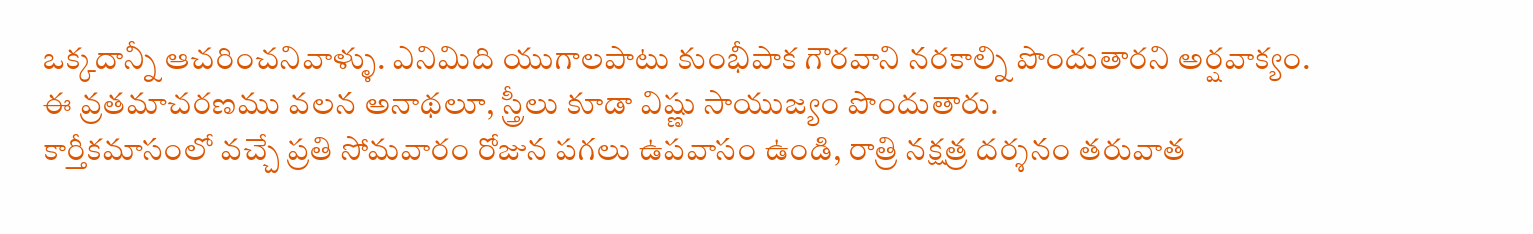ఒక్కదాన్నీ ఆచరించనివాళ్ళు. ఎనిమిది యుగాలపాటు కుంభీపాక గౌరవాని నరకాల్ని పొందుతారని అర్షవాక్యం. ఈ వ్రతమాచరణము వలన అనాథలూ, స్త్రీలు కూడా విష్ణు సాయుజ్యం పొందుతారు.
కార్తీకమాసంలో వచ్చే ప్రతి సోమవారం రోజున పగలు ఉపవాసం ఉండి, రాత్రి నక్షత్ర దర్శనం తరువాత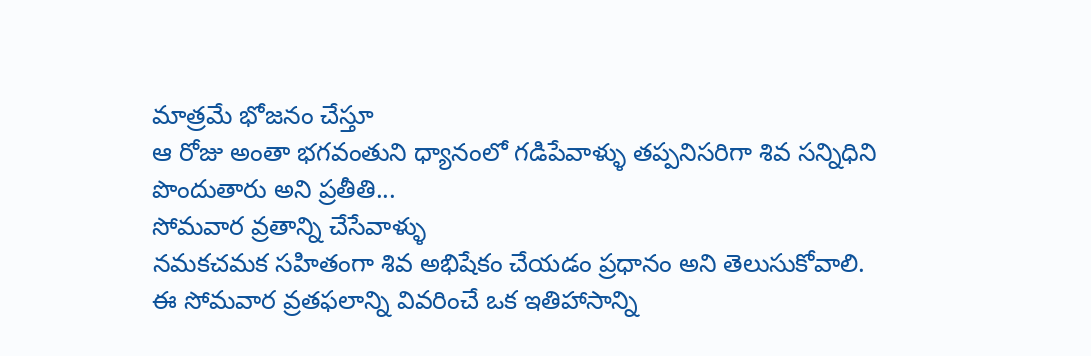మాత్రమే భోజనం చేస్తూ
ఆ రోజు అంతా భగవంతుని ధ్యానంలో గడిపేవాళ్ళు తప్పనిసరిగా శివ సన్నిధిని పొందుతారు అని ప్రతీతి...
సోమవార వ్రతాన్ని చేసేవాళ్ళు
నమకచమక సహితంగా శివ అభిషేకం చేయడం ప్రధానం అని తెలుసుకోవాలి.
ఈ సోమవార వ్రతఫలాన్ని వివరించే ఒక ఇతిహాసాన్ని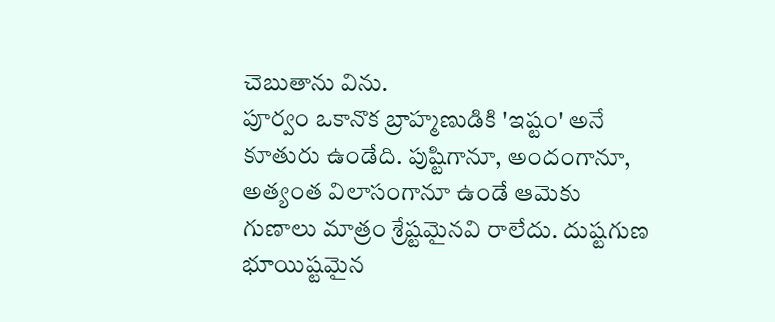చెబుతాను విను.
పూర్వం ఒకానొక బ్రాహ్మణుడికి 'ఇష్టం' అనే
కూతురు ఉండేది. పుష్టిగానూ, అందంగానూ,
అత్యంత విలాసంగానూ ఉండే ఆమెకు
గుణాలు మాత్రం శ్రేష్టమైనవి రాలేదు. దుష్టగుణ
భూయిష్టమైన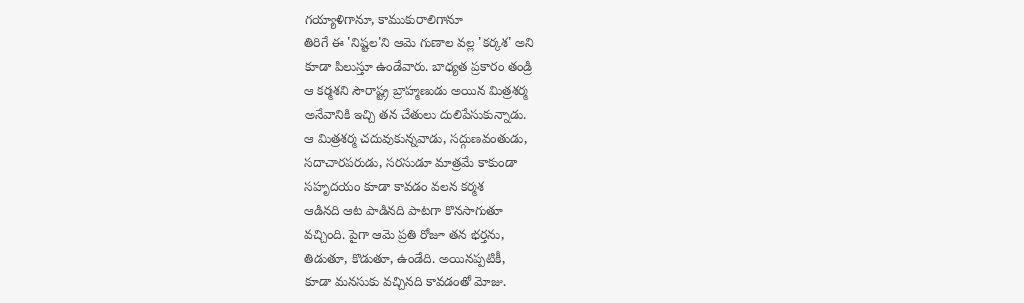గయ్యాళిగానూ, కాముకురాలిగానూ
తిరిగే ఈ 'నిష్టల'ని ఆమె గుణాల వల్ల 'కర్కశ' అని
కూడా పిలుస్తూ ఉండేవారు. బాధ్యత ప్రకారం తండ్రి
ఆ కర్మశని సౌరాష్ట్ర బ్రాహ్మణుడు అయిన మిత్రశర్మ
అనేవానికి ఇచ్చి తన చేతులు దులిపేసుకున్నాడు.
ఆ మిత్రశర్మ చదువుకున్నవాడు, సద్గుణవంతుడు,
సదాచారపరుడు, సరసుడూ మాత్రమే కాకుండా
సహృదయం కూడా కావడం వలన కర్మశ
ఆడినది ఆట పాడినది పాటగా కొనసాగుతూ
వచ్చింది. పైగా ఆమె ప్రతి రోజూ తన భర్తను,
తిడుతూ, కొడుతూ, ఉండేది. అయినప్పటికీ,
కూడా మనసుకు వచ్చినది కావడంతో మోజు.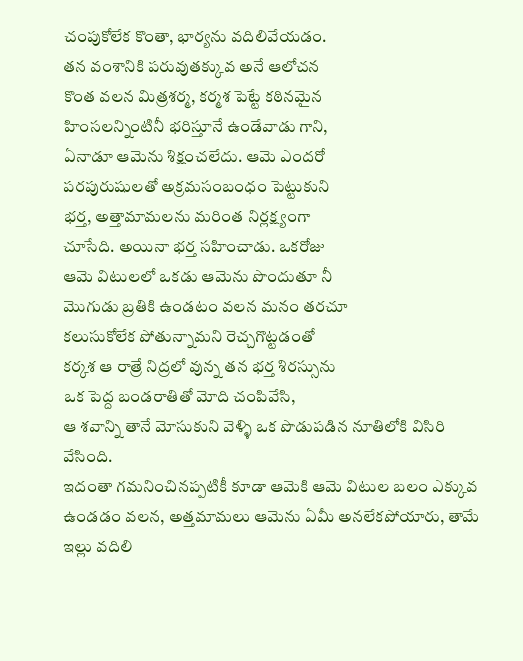చంపుకోలేక కొంతా, భార్యను వదిలివేయడం.
తన వంశానికి పరువుతక్కువ అనే ఆలోచన
కొంత వలన మిత్రశర్మ, కర్మశ పెట్టే కఠినమైన
హింసలన్నింటినీ భరిస్తూనే ఉండేవాడు గాని,
ఏనాడూ ఆమెను శిక్షంచలేదు. ఆమె ఎందరో
పరపురుషులతో అక్రమసంబంధం పెట్టుకుని
భర్త, అత్తామామలను మరింత నిర్లక్ష్యంగా
చూసేది. అయినా భర్త సహించాడు. ఒకరోజు
ఆమె విటులలో ఒకడు ఆమెను పొందుతూ నీ
మొగుడు బ్రతికి ఉండటం వలన మనం తరచూ
కలుసుకోలేక పోతున్నామని రెచ్చగొట్టడంతో
కర్కశ ఆ రాత్రే నిద్రలో వున్న తన భర్త శిరస్సును
ఒక పెద్ద బండరాతితో మోది చంపివేసి,
ఆ శవాన్ని తానే మోసుకుని వెళ్ళి ఒక పొడుపడిన నూతిలోకి విసిరి వేసింది.
ఇదంతా గమనించినప్పటికీ కూడా ఆమెకి ఆమె విటుల బలం ఎక్కువ ఉండడం వలన, అత్తమామలు ఆమెను ఏమీ అనలేకపోయారు, తామే ఇల్లు వదిలి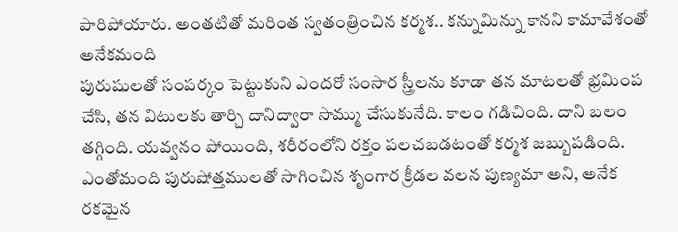పారిపోయారు. అంతటితో మరింత స్వతంత్రించిన కర్మశ.. కన్నుమిన్ను కానని కామావేశంతో అనేకమంది
పురుషులతో సంపర్కం పెట్టుకుని ఎందరో సంసార స్త్రీలను కూడా తన మాటలతో భ్రమింప చేసి, తన విటులకు తార్చి దానిద్వారా సొమ్ము చేసుకునేది. కాలం గడిచింది. దాని బలం తగ్గింది. యవ్వనం పోయింది, శరీరంలోని రక్తం పలచబడటంతో కర్మశ జబ్బుపడింది.
ఎంతోమంది పురుషోత్తములతో సాగించిన శృంగార క్రీడల వలన పుణ్యమా అని, అనేక రకమైన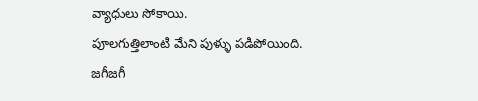వ్యాధులు సోకాయి.
పూలగుత్తిలాంటి మేని పుళ్ళు పడిపోయింది.
జగీజగీ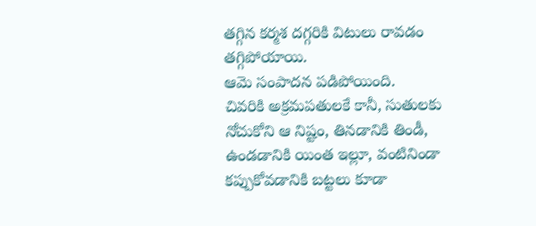తగ్గిన కర్మశ దగ్గరికి విటులు రావడం తగ్గిపోయాయి.
ఆమె సంపాదన పడిపోయింది.
చివరికి అక్రమపతులకే కానీ, సుతులకు నోచుకోని ఆ నిష్టం, తినడానికి తిండీ, ఉండడానికి యింత ఇల్లూ, వంటినిండా కప్పుకోవడానికి బట్టలు కూడా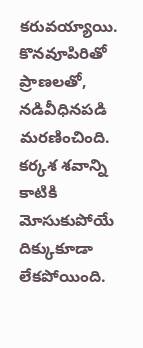కరువయ్యాయి. కొనవూపిరితో ప్రాణలతో, నడివీధినపడి మరణించింది.
కర్కశ శవాన్ని కాటికి మోసుకుపోయే దిక్కుకూడా లేకపోయింది.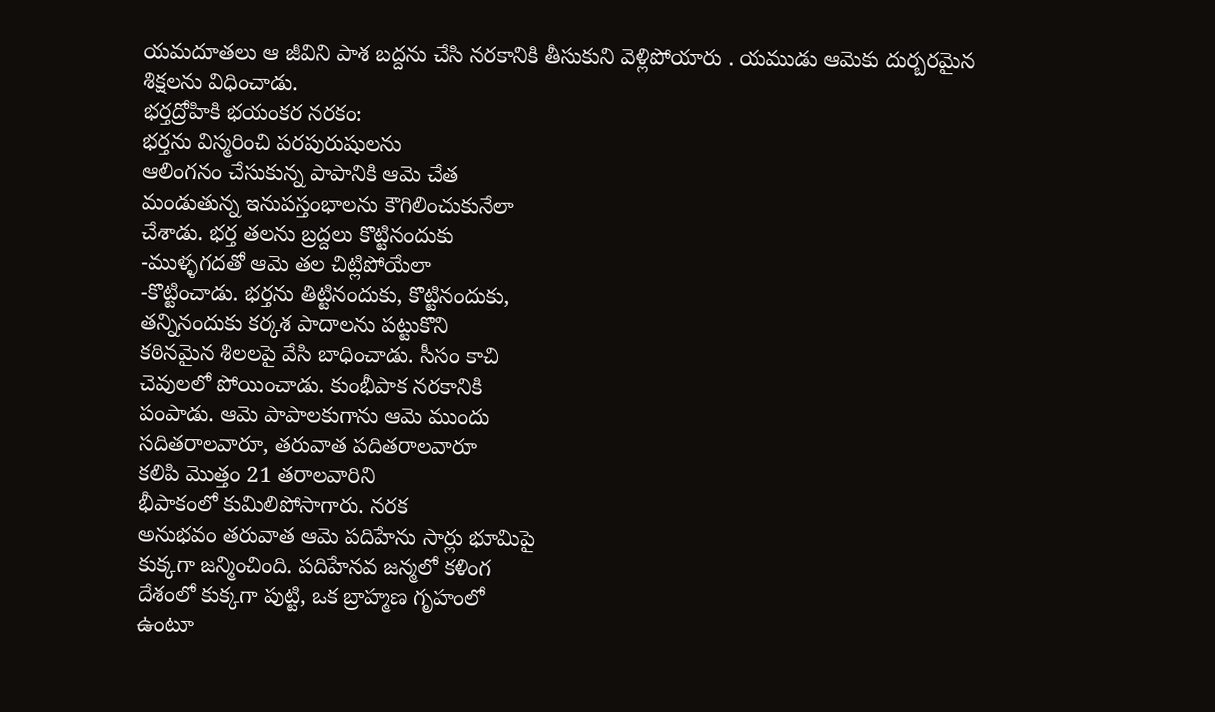యమదూతలు ఆ జీవిని పాశ బద్దను చేసి నరకానికి తీసుకుని వెళ్లిపోయారు . యముడు ఆమెకు దుర్బరమైన
శిక్షలను విధించాడు.
భర్తద్రోహికి భయంకర నరకం:
భర్తను విస్మరించి పరపురుషులను
ఆలింగనం చేసుకున్న పాపానికి ఆమె చేత
మండుతున్న ఇనుపస్తంభాలను కౌగిలించుకునేలా
చేశాడు. భర్త తలను బ్రద్దలు కొట్టినందుకు
-ముళ్ళగదతో ఆమె తల చిట్లిపోయేలా
-కొట్టించాడు. భర్తను తిట్టినందుకు, కొట్టినందుకు,
తన్నినందుకు కర్కశ పాదాలను పట్టుకొని
కఠినమైన శిలలపై వేసి బాధించాడు. సీసం కాచి
చెవులలో పోయించాడు. కుంభీపాక నరకానికి
పంపాడు. ఆమె పాపాలకుగాను ఆమె ముందు
సదితరాలవారూ, తరువాత పదితరాలవారూ
కలిపి మొత్తం 21 తరాలవారిని
భీపాకంలో కుమిలిపోసాగారు. నరక
అనుభవం తరువాత ఆమె పదిహేను సార్లు భూమిపై
కుక్కగా జన్మించింది. పదిహేనవ జన్మలో కళింగ
దేశంలో కుక్కగా పుట్టి, ఒక బ్రాహ్మణ గృహంలో
ఉంటూ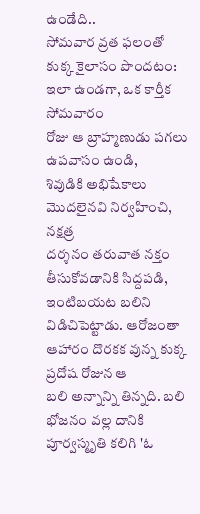ఉండేది..
సోమవార వ్రత ఫలంతో కుక్క కైలాసం పొందటం:
ఇలా ఉండగా, ఒక కార్తీక సోమవారం
రోజు ఆ బ్రాహ్మణుడు పగలు ఉపవాసం ఉండి,
శివుడికి అభిషేకాలు మొదలైనవి నిర్వహించి, నక్షత్ర
దర్శనం తరువాత నక్తం తీసుకోవడానికి సిద్దపడి,
ఇంటిబయట బలిని విడిచిపెట్టాడు. ఆరోజంతా
ఆహారం దొరకక వున్న కుక్క ప్రదోష రోజున ఆ
బలి అన్నాన్ని తిన్నది. బలి భోజనం వల్ల దానికి
పూర్వస్మృతి కలిగి 'ఓ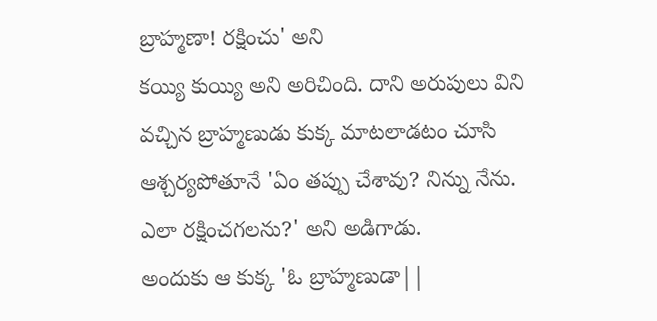బ్రాహ్మణా! రక్షించు' అని
కయ్యి కుయ్యి అని అరిచింది. దాని అరుపులు విని
వచ్చిన బ్రాహ్మణుడు కుక్క మాటలాడటం చూసి
ఆశ్చర్యపోతూనే 'ఏం తప్పు చేశావు? నిన్ను నేను.
ఎలా రక్షించగలను?' అని అడిగాడు.
అందుకు ఆ కుక్క 'ఓ బ్రాహ్మణుడా||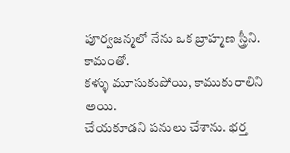పూర్వజన్మలో నేను ఒక బ్రాహ్మణ స్త్రీని. కామంతో.
కళ్ళు మూసుకుపోయి, కాముకురాలిని అయి.
చేయకూడని పనులు చేశాను. భర్త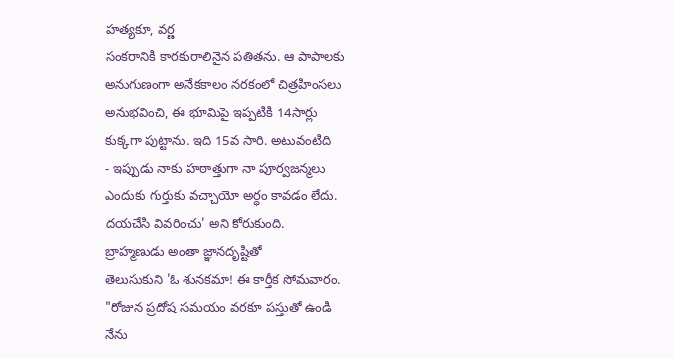హత్యకూ, వర్ణ
సంకరానికి కారకురాలినైన పతితను. ఆ పాపాలకు
అనుగుణంగా అనేకకాలం నరకంలో చిత్రహింసలు
అనుభవించి, ఈ భూమిపై ఇప్పటికి 14సార్లు
కుక్కగా పుట్టాను. ఇది 15వ సారి. అటువంటిది
- ఇప్పుడు నాకు హఠాత్తుగా నా పూర్వజన్మలు
ఎందుకు గుర్తుకు వచ్చాయో అర్ధం కావడం లేదు.
దయచేసి వివరించు' అని కోరుకుంది.
బ్రాహ్మణుడు అంతా జ్ఞానదృష్టితో
తెలుసుకుని 'ఓ శునకమా! ఈ కార్తీక సోమవారం.
"రోజున ప్రదోష సమయం వరకూ పస్తుతో ఉండి
నేను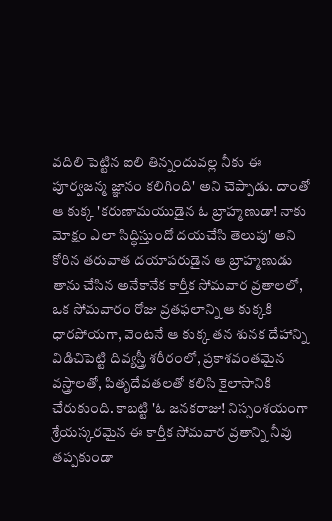వదిలి పెట్టిన ఐలి తిన్నందువల్ల నీకు ఈ
పూర్వజన్మ జ్ఞానం కలిగింది' అని చెప్పాడు. దాంతో
ఆ కుక్క 'కరుణామయుడైన ఓ బ్రాహ్మణుడా! నాకు
మోక్షం ఎలా సిద్ధిస్తుందో దయచేసి తెలుపు' అని
కోరిన తరువాత దయాపరుడైన ఆ బ్రాహ్మణుడు
తాను చేసిన అనేకానేక కార్తీక సోమవార వ్రతాలలో,
ఒక సోమవారం రోజు వ్రతఫలాన్ని ఆ కుక్కకి
ధారపోయగా, వెంటనే ఆ కుక్క తన శునక దేహాన్ని
విడిచిపెట్టి దివ్యస్త్రీ శరీరంలో, ప్రకాశవంతమైన
వస్త్రాలతో, పితృదేవతలతో కలిసి కైలాసానికి
చేరుకుంది. కాబట్టి 'ఓ జనకరాజు! నిస్సంశయంగా
శ్రేయస్కరమైన ఈ కార్తీక సోమవార వ్రతాన్ని నీవు
తప్పకుండా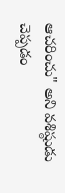ఆచరించు" అని వశిష్ఠుడు చెప్పడం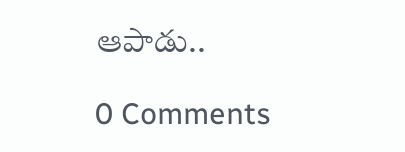ఆపాడు..

0 Comments